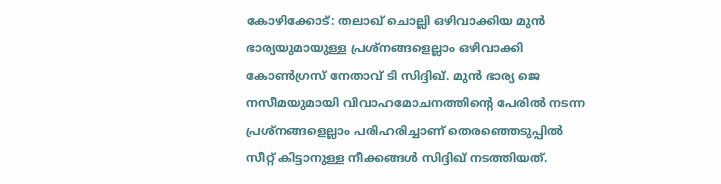കോഴിക്കോട്: തലാഖ് ചൊല്ലി ഒഴിവാക്കിയ മുൻ ഭാര്യയുമായുള്ള പ്രശ്‌നങ്ങളെല്ലാം ഒഴിവാക്കി കോൺഗ്രസ് നേതാവ് ടി സിദ്ദിഖ്. മുൻ ഭാര്യ ജെ നസീമയുമായി വിവാഹമോചനത്തിന്റെ പേരിൽ നടന്ന പ്രശ്‌നങ്ങളെല്ലാം പരിഹരിച്ചാണ് തെരഞ്ഞെടുപ്പിൽ സീറ്റ് കിട്ടാനുള്ള നീക്കങ്ങൾ സിദ്ദിഖ് നടത്തിയത്.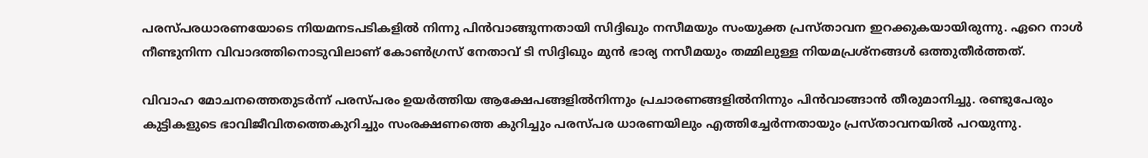പരസ്പരധാരണയോടെ നിയമനടപടികളിൽ നിന്നു പിൻവാങ്ങുന്നതായി സിദ്ദിഖും നസീമയും സംയുക്ത പ്രസ്താവന ഇറക്കുകയായിരുന്നു. ഏറെ നാൾ നീണ്ടുനിന്ന വിവാദത്തിനൊടുവിലാണ് കോൺഗ്രസ് നേതാവ് ടി സിദ്ദിഖും മുൻ ഭാര്യ നസീമയും തമ്മിലുള്ള നിയമപ്രശ്‌നങ്ങൾ ഒത്തുതീർത്തത്.

വിവാഹ മോചനത്തെതുടർന്ന് പരസ്പരം ഉയർത്തിയ ആക്ഷേപങ്ങളിൽനിന്നും പ്രചാരണങ്ങളിൽനിന്നും പിൻവാങ്ങാൻ തീരുമാനിച്ചു. രണ്ടുപേരും കുട്ടികളുടെ ഭാവിജീവിതത്തെകുറിച്ചും സംരക്ഷണത്തെ കുറിച്ചും പരസ്പര ധാരണയിലും എത്തിച്ചേർന്നതായും പ്രസ്താവനയിൽ പറയുന്നു.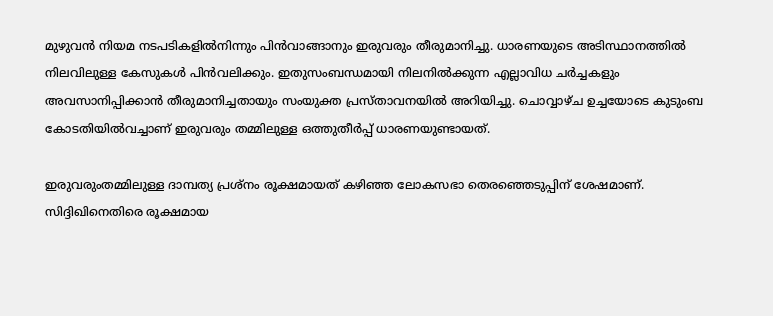മുഴുവൻ നിയമ നടപടികളിൽനിന്നും പിൻവാങ്ങാനും ഇരുവരും തീരുമാനിച്ചു. ധാരണയുടെ അടിസ്ഥാനത്തിൽ നിലവിലുള്ള കേസുകൾ പിൻവലിക്കും. ഇതുസംബന്ധമായി നിലനിൽക്കുന്ന എല്ലാവിധ ചർച്ചകളും അവസാനിപ്പിക്കാൻ തീരുമാനിച്ചതായും സംയുക്ത പ്രസ്താവനയിൽ അറിയിച്ചു. ചൊവ്വാഴ്ച ഉച്ചയോടെ കുടുംബ കോടതിയിൽവച്ചാണ് ഇരുവരും തമ്മിലുള്ള ഒത്തുതീർപ്പ് ധാരണയുണ്ടായത്.

ഇരുവരുംതമ്മിലുള്ള ദാമ്പത്യ പ്രശ്‌നം രൂക്ഷമായത് കഴിഞ്ഞ ലോകസഭാ തെരഞ്ഞെടുപ്പിന് ശേഷമാണ്. സിദ്ദിഖിനെതിരെ രൂക്ഷമായ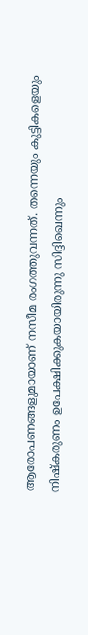ആരോപണങ്ങളുമായാണ് നസീമ രംഗത്തുവന്നത്. തന്നെയും കുട്ടികളെയും നിഷ്‌കരുണം ഉപേക്ഷിക്കുകയായിരുന്നു സിദ്ദിഖെന്നും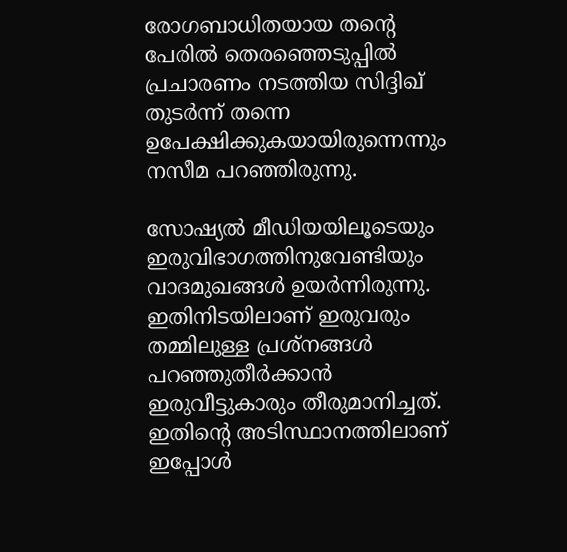രോഗബാധിതയായ തന്റെ പേരിൽ തെരഞ്ഞെടുപ്പിൽ പ്രചാരണം നടത്തിയ സിദ്ദിഖ് തുടർന്ന് തന്നെ ഉപേക്ഷിക്കുകയായിരുന്നെന്നും നസീമ പറഞ്ഞിരുന്നു.

സോഷ്യൽ മീഡിയയിലൂടെയും ഇരുവിഭാഗത്തിനുവേണ്ടിയും വാദമുഖങ്ങൾ ഉയർന്നിരുന്നു. ഇതിനിടയിലാണ് ഇരുവരും തമ്മിലുള്ള പ്രശ്‌നങ്ങൾ പറഞ്ഞുതീർക്കാൻ ഇരുവീട്ടുകാരും തീരുമാനിച്ചത്. ഇതിന്റെ അടിസ്ഥാനത്തിലാണ് ഇപ്പോൾ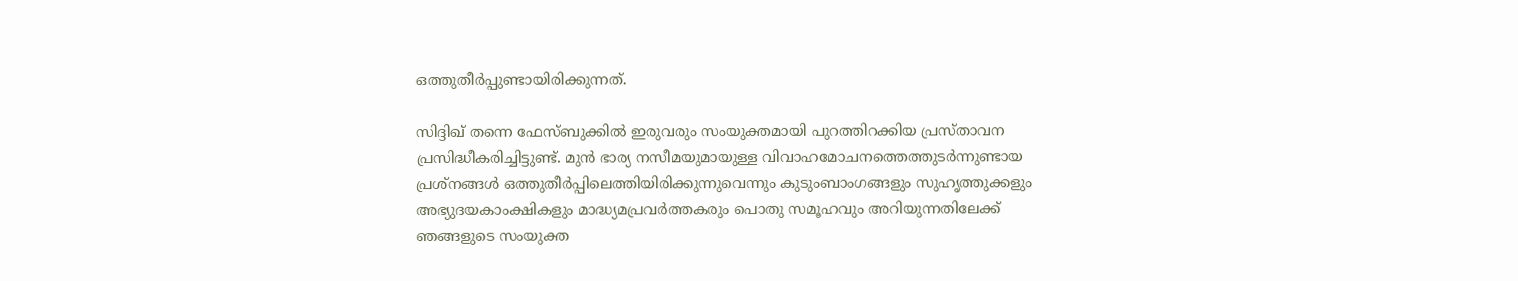ഒത്തുതീർപ്പുണ്ടായിരിക്കുന്നത്.

സിദ്ദിഖ് തന്നെ ഫേസ്‌ബുക്കിൽ ഇരുവരും സംയുക്തമായി പുറത്തിറക്കിയ പ്രസ്താവന പ്രസിദ്ധീകരിച്ചിട്ടുണ്ട്. മുൻ ഭാര്യ നസീമയുമായുള്ള വിവാഹമോചനത്തെത്തുടർന്നുണ്ടായ പ്രശ്‌നങ്ങൾ ഒത്തുതീർപ്പിലെത്തിയിരിക്കുന്നുവെന്നും കുടുംബാംഗങ്ങളും സുഹൃത്തുക്കളും അഭ്യുദയകാംക്ഷികളും മാദ്ധ്യമപ്രവർത്തകരും പൊതു സമൂഹവും അറിയുന്നതിലേക്ക് ഞങ്ങളുടെ സംയുക്ത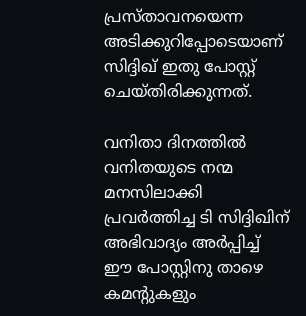പ്രസ്താവനയെന്ന അടിക്കുറിപ്പോടെയാണ് സിദ്ദിഖ് ഇതു പോസ്റ്റ് ചെയ്തിരിക്കുന്നത്.

വനിതാ ദിനത്തിൽ വനിതയുടെ നന്മ മനസിലാക്കി പ്രവർത്തിച്ച ടി സിദ്ദിഖിന് അഭിവാദ്യം അർപ്പിച്ച് ഈ പോസ്റ്റിനു താഴെ കമന്റുകളും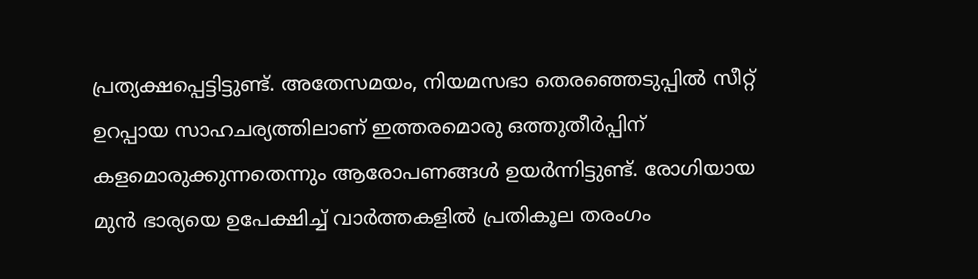പ്രത്യക്ഷപ്പെട്ടിട്ടുണ്ട്. അതേസമയം, നിയമസഭാ തെരഞ്ഞെടുപ്പിൽ സീറ്റ് ഉറപ്പായ സാഹചര്യത്തിലാണ് ഇത്തരമൊരു ഒത്തുതീർപ്പിന് കളമൊരുക്കുന്നതെന്നും ആരോപണങ്ങൾ ഉയർന്നിട്ടുണ്ട്. രോഗിയായ മുൻ ഭാര്യയെ ഉപേക്ഷിച്ച് വാർത്തകളിൽ പ്രതികൂല തരംഗം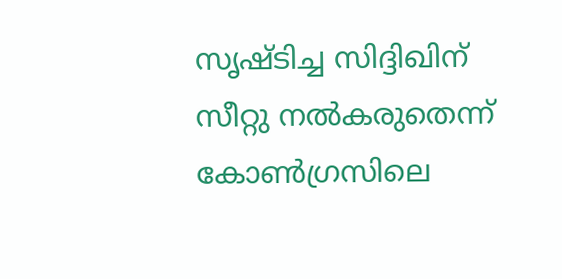സൃഷ്ടിച്ച സിദ്ദിഖിന് സീറ്റു നൽകരുതെന്ന് കോൺഗ്രസിലെ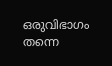ഒരുവിഭാഗം തന്നെ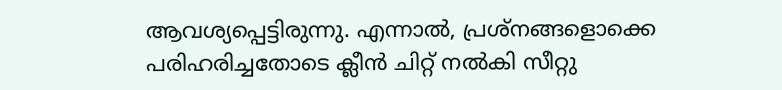ആവശ്യപ്പെട്ടിരുന്നു. എന്നാൽ, പ്രശ്‌നങ്ങളൊക്കെ പരിഹരിച്ചതോടെ ക്ലീൻ ചിറ്റ് നൽകി സീറ്റു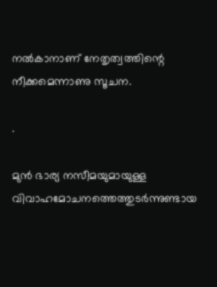നൽകാനാണ് നേതൃത്വത്തിന്റെ നീക്കമെന്നാണു സൂചന.

.

മുൻ ഭാര്യ നസീമയുമായുള്ള വിവാഹമോചനത്തെത്തുടർന്നുണ്ടായ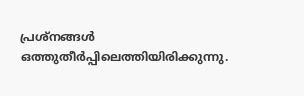പ്രശ്നങ്ങൾ ഒത്തുതീർപ്പിലെത്തിയിരിക്കുന്നു.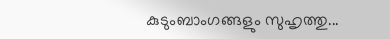കുടുംബാംഗങ്ങളും സുഹൃത്തു...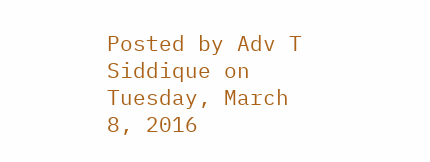Posted by Adv T Siddique on Tuesday, March 8, 2016